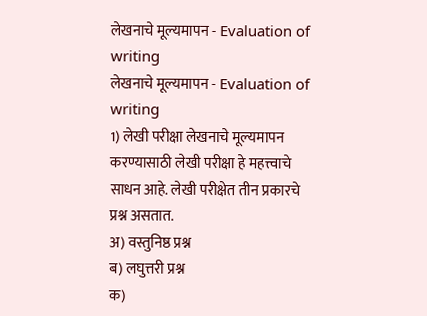लेखनाचे मूल्यमापन - Evaluation of writing
लेखनाचे मूल्यमापन - Evaluation of writing
1) लेखी परीक्षा लेखनाचे मूल्यमापन करण्यासाठी लेखी परीक्षा हे महत्त्वाचे साधन आहे. लेखी परीक्षेत तीन प्रकारचे प्रश्न असतात.
अ) वस्तुनिष्ठ प्रश्न
ब) लघुत्तरी प्रश्न
क)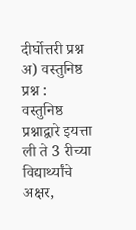दीर्घोत्तरी प्रश्न
अ) वस्तुनिष्ठ प्रश्न :
वस्तुनिष्ठ प्रश्नाद्वारे इयत्ता ली ते 3 रीच्या विद्यार्थ्यांचे अक्षर,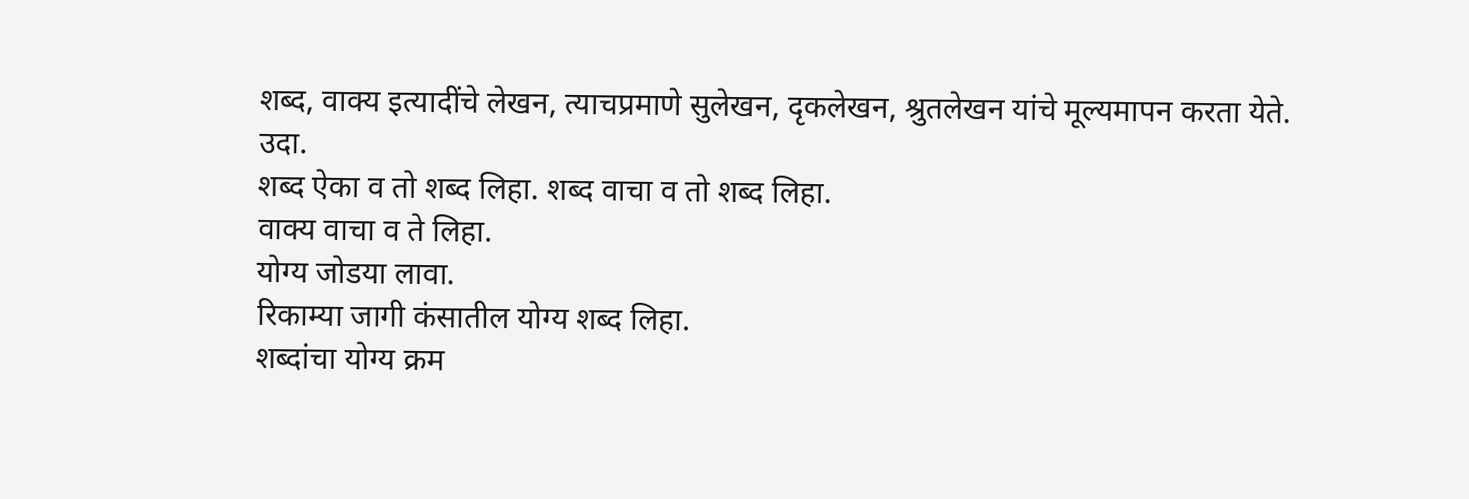शब्द, वाक्य इत्यादींचे लेखन, त्याचप्रमाणे सुलेखन, दृकलेखन, श्रुतलेखन यांचे मूल्यमापन करता येते.
उदा.
शब्द ऐका व तो शब्द लिहा. शब्द वाचा व तो शब्द लिहा.
वाक्य वाचा व ते लिहा.
योग्य जोडया लावा.
रिकाम्या जागी कंसातील योग्य शब्द लिहा.
शब्दांचा योग्य क्रम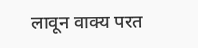लावून वाक्य परत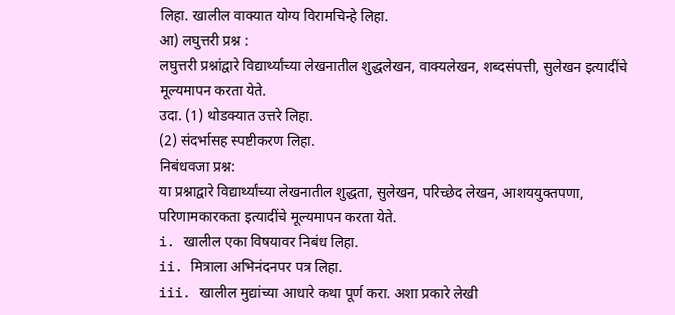लिहा. खालील वाक्यात योग्य विरामचिन्हे लिहा.
आ) लघुत्तरी प्रश्न :
लघुत्तरी प्रश्नांद्वारे विद्यार्थ्यांच्या लेखनातील शुद्धलेखन, वाक्यलेखन, शब्दसंपत्ती, सुलेखन इत्यादींचे मूल्यमापन करता येते.
उदा. (1) थोडक्यात उत्तरे लिहा.
(2) संदर्भासह स्पष्टीकरण लिहा.
निबंधवजा प्रश्न:
या प्रश्नाद्वारे विद्यार्थ्यांच्या लेखनातील शुद्धता, सुलेखन, परिच्छेद लेखन, आशययुक्तपणा, परिणामकारकता इत्यादींचे मूल्यमापन करता येते.
i. खालील एका विषयावर निबंध लिहा.
ii. मित्राला अभिनंदनपर पत्र लिहा.
iii. खालील मुद्यांच्या आधारे कथा पूर्ण करा. अशा प्रकारे लेखी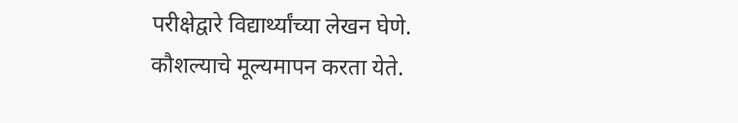परीक्षेद्वारे विद्यार्थ्यांच्या लेखन घेणे.
कौशल्याचे मूल्यमापन करता येते.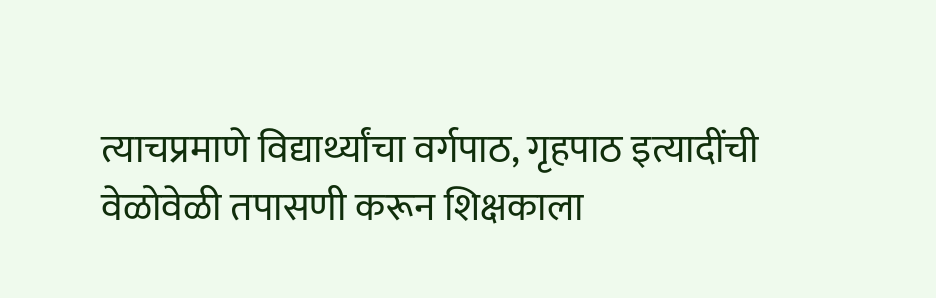त्याचप्रमाणे विद्यार्थ्यांचा वर्गपाठ, गृहपाठ इत्यादींची वेळोवेळी तपासणी करून शिक्षकाला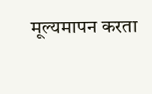मूल्यमापन करता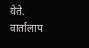येते.
वार्तालाप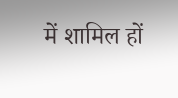में शामिल हों